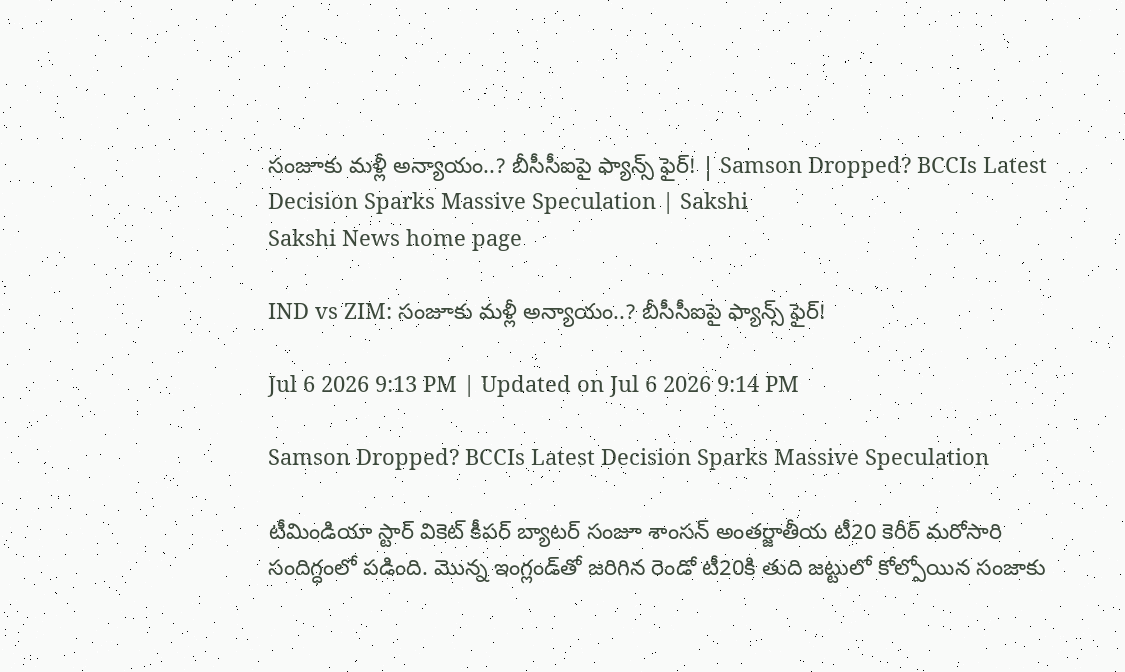సంజూకు మళ్లీ అన్యాయం..? బీసీసీఐపై ఫ్యాన్స్‌ ఫైర్‌! | Samson Dropped? BCCIs Latest Decision Sparks Massive Speculation | Sakshi
Sakshi News home page

IND vs ZIM: సంజూకు మళ్లీ అన్యాయం..? బీసీసీఐపై ఫ్యాన్స్‌ ఫైర్‌!

Jul 6 2026 9:13 PM | Updated on Jul 6 2026 9:14 PM

Samson Dropped? BCCIs Latest Decision Sparks Massive Speculation

టీమిండియా స్టార్ వికెట్ కీప‌ర్ బ్యాట‌ర్ సంజూ శాంస‌న్ అంతర్జాతీయ టీ20 కెరీర్ మ‌రోసారి సందిగ్ధంలో ప‌డింది. మొన్న ఇంగ్లండ్‌తో జరిగిన రెండో టీ20కి తుది జట్టులో కోల్పోయిన సంజాకు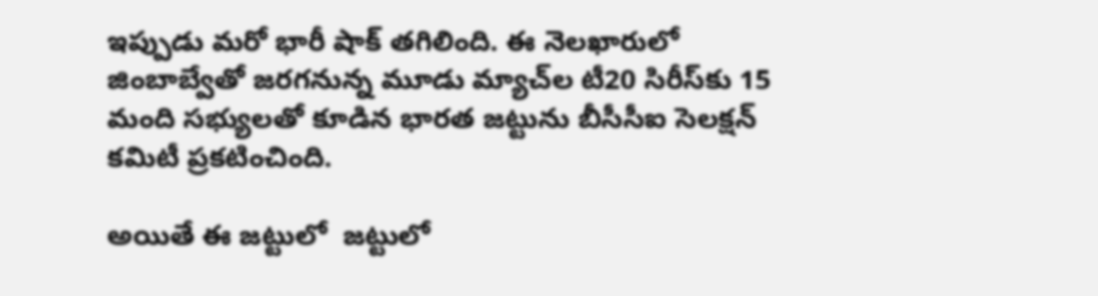ఇప్పుడు మరో భారీ షాక్ తగిలింది. ఈ నెలఖారులో జింబాబ్వేతో జరగనున్న మూడు మ్యాచ్‌ల టీ20 సిరీస్‌కు 15 మంది సభ్యులతో కూడిన భారత జట్టును బీసీసీఐ సెలక్షన్ కమిటీ ప్రకటించింది.

అయితే ఈ జట్టులో  జట్టులో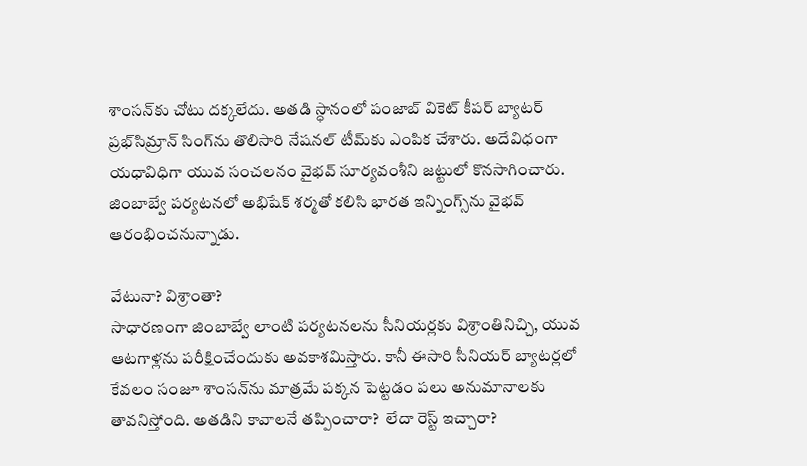శాంసన్‌కు చోటు దక్కలేదు. అతడి స్ధానంలో పంజాబ్ వికెట్ కీపర్ బ్యాటర్‌ ప్రభ్‌సిమ్రాన్ సింగ్‌ను తొలిసారి నేషనల్ టీమ్‌కు ఎంపిక చేశారు. అదేవిధంగా యధావిధిగా యువ సంచలనం వైభవ్ సూర్యవంశీని జట్టులో కొనసాగించారు. జింబాబ్వే పర్యటనలో అభిషేక్ శర్మతో కలిసి భారత ఇన్నింగ్స్‌ను వైభవ్ ఆరంభించనున్నాడు.

వేటునా? విశ్రాంతా?
సాధారణంగా జింబాబ్వే లాంటి పర్యటనలను సీనియర్లకు విశ్రాంతినిచ్చి, యువ ఆట‌గాళ్ల‌ను ప‌రీక్షించేందుకు అవ‌కాశమిస్తారు. కానీ ఈసారి సీనియర్ బ్యాటర్లలో కేవలం సంజూ శాంసన్‌ను మాత్ర‌మే ప‌క్క‌న పెట్ట‌డం ప‌లు అనుమానాల‌కు తావ‌నిస్తోంది. అత‌డిని కావాల‌నే త‌ప్పించారా?  లేదా రెస్ట్‌ ఇచ్చారా?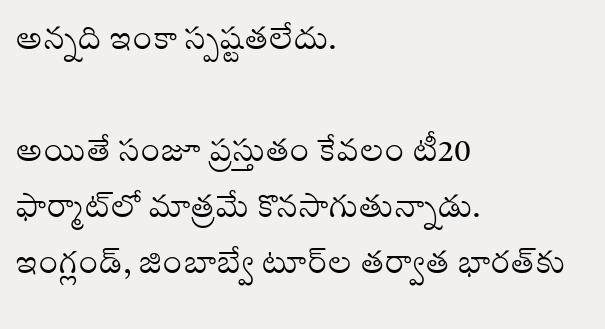అన్న‌ది ఇంకా స్ప‌ష్ట‌తలేదు.

అయితే సంజూ ప్ర‌స్తుతం కేవ‌లం టీ20 ఫార్మాట్‌లో మాత్ర‌మే కొన‌సాగుతున్నాడు. ఇంగ్లండ్‌, జింబాబ్వే టూర్‌ల త‌ర్వాత భార‌త్‌కు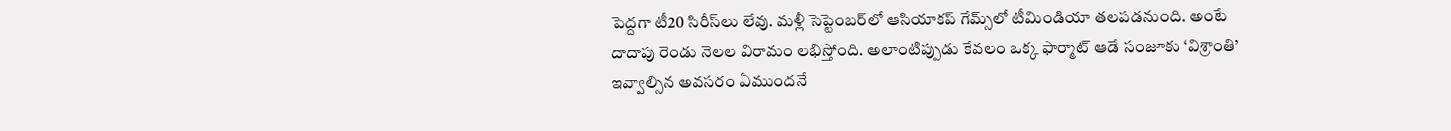పెద్ద‌గా టీ20 సిరీస్‌లు లేవు. మ‌ళ్లీ సెప్టెంబ‌ర్‌లో ఆసియాక‌ప్ గేమ్స్‌లో టీమిండియా త‌ల‌ప‌డ‌నుంది. అంటే దాదాపు రెండు నెల‌ల విరామం ల‌భిస్తోంది. అలాంటిప్పుడు కేవలం ఒక్క ఫార్మాట్ ఆడే సంజూకు ‘విశ్రాంతి’ ఇవ్వాల్సిన అవసరం ఏముందనే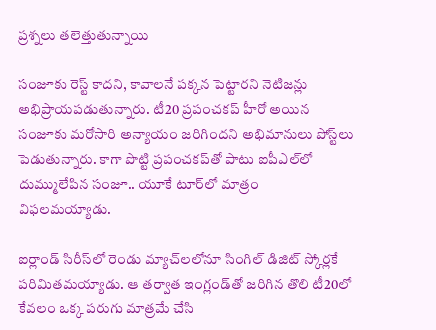ప్రశ్నలు తలెత్తుతున్నాయి

సంజూకు రెస్ట్‌ కాదని, కావాల‌నే ప‌క్క‌న పెట్టార‌ని నెటిజ‌న్లు అభిప్రాయ‌ప‌డుతున్నారు. టీ20 ప్ర‌పంచ‌క‌ప్ హీరో అయిన సంజూకు మ‌రోసారి అన్యాయం జ‌రిగింద‌ని అభిమానులు పోస్ట్‌లు పెడుతున్నారు. కాగా పొట్టి ప్ర‌పంచ‌క‌ప్‌తో పాటు ఐపీఎల్‌లో దుమ్ములేపిన సంజూ.. యూకే టూర్‌లో మాత్రం విఫ‌ల‌మ‌య్యాడు.

ఐర్లాండ్ సిరీస్‌లో రెండు మ్యాచ్‌ల‌లోనూ సింగిల్ డిజిట్ స్కోర్ల‌కే ప‌రిమిత‌మ‌య్యాడు. ఆ త‌ర్వాత ఇంగ్లండ్‌తో జ‌రిగిన తొలి టీ20లో కేవ‌లం ఒక్క ప‌రుగు మాత్ర‌మే చేసి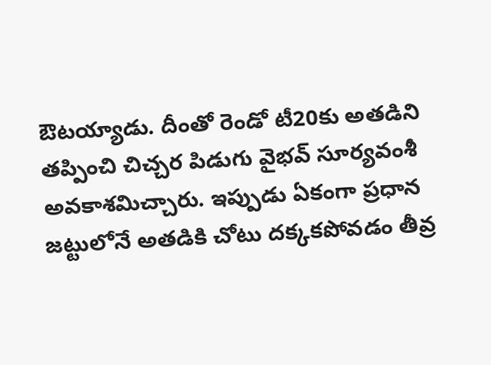ఔట‌య్యాడు. దీంతో రెండో టీ20కు అత‌డిని త‌ప్పించి చిచ్చ‌ర పిడుగు వైభ‌వ్ సూర్య‌వంశీ అవ‌కాశ‌మిచ్చారు. ఇప్పుడు ఏకంగా ప్ర‌ధాన జ‌ట్టులోనే అత‌డికి చోటు ద‌క్క‌క‌పోవ‌డం తీవ్ర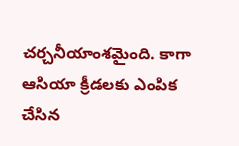చర్చనీయాంశమైంది. కాగా ఆసియా క్రీడలకు ఎంపిక చేసిన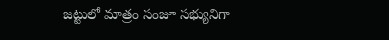జట్టులో మాత్రం సంజూ సభ్యునిగా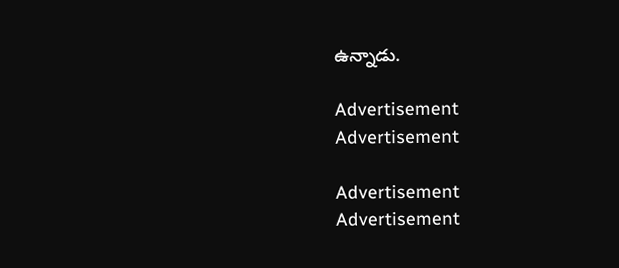ఉన్నాడు.

Advertisement
Advertisement

Advertisement
Advertisement